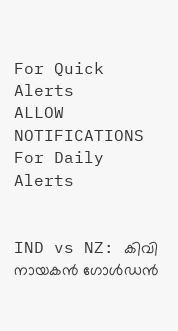For Quick Alerts
ALLOW NOTIFICATIONS
For Daily Alerts


IND vs NZ: കിവി നായകന്‍ ഗോള്‍ഡന്‍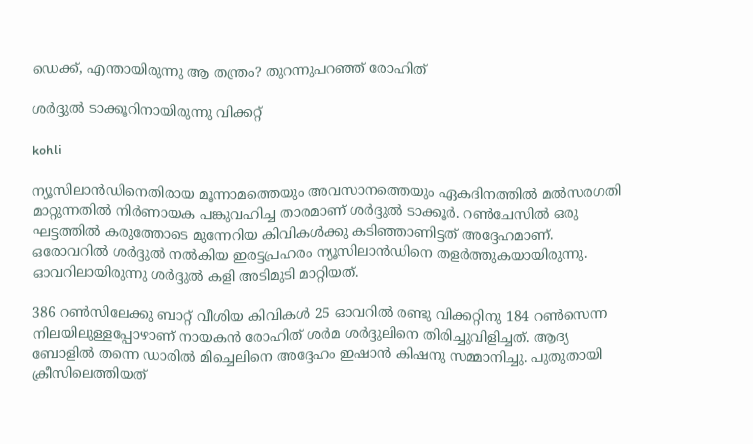ഡെക്ക്, എന്തായിരുന്നു ആ തന്ത്രം? തുറന്നുപറഞ്ഞ് രോഹിത്

ശര്‍ദ്ദുല്‍ ടാക്കൂറിനായിരുന്നു വിക്കറ്റ്

kohli

ന്യൂസിലാന്‍ഡിനെതിരായ മൂന്നാമത്തെയും അവസാനത്തെയും ഏകദിനത്തില്‍ മല്‍സരഗതി മാറ്റുന്നതില്‍ നിര്‍ണായക പങ്കുവഹിച്ച താരമാണ് ശര്‍ദ്ദുല്‍ ടാക്കൂര്‍. റണ്‍ചേസില്‍ ഒരു ഘട്ടത്തില്‍ കരുത്തോടെ മുന്നേറിയ കിവികള്‍ക്കു കടിഞ്ഞാണിട്ടത് അദ്ദേഹമാണ്. ഒരോവറില്‍ ശര്‍ദ്ദുല്‍ നല്‍കിയ ഇരട്ടപ്രഹരം ന്യൂസിലാന്‍ഡിനെ തളര്‍ത്തുകയായിരുന്നു. ഓവറിലായിരുന്നു ശര്‍ദ്ദുല്‍ കളി അടിമുടി മാറ്റിയത്.

386 റണ്‍സിലേക്കു ബാറ്റ് വീശിയ കിവികള്‍ 25 ഓവറില്‍ രണ്ടു വിക്കറ്റിനു 184 റണ്‍സെന്ന നിലയിലുള്ളപ്പോഴാണ് നായകന്‍ രോഹിത് ശര്‍മ ശര്‍ദ്ദുലിനെ തിരിച്ചുവിളിച്ചത്. ആദ്യ ബോളില്‍ തന്നെ ഡാരില്‍ മിച്ചെലിനെ അദ്ദേഹം ഇഷാന്‍ കിഷനു സമ്മാനിച്ചു. പുതുതായി ക്രീസിലെത്തിയത്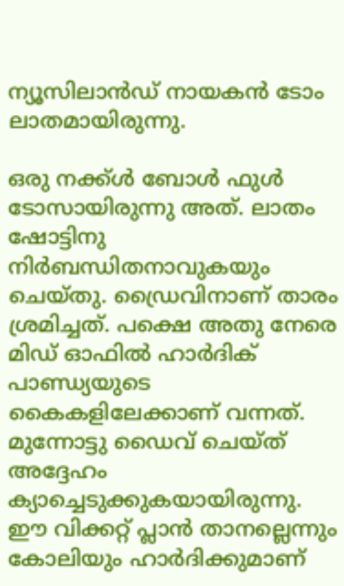ന്യൂസിലാന്‍ഡ് നായകന്‍ ടോം ലാതമായിരുന്നു.

ഒരു നക്ക്ള്‍ ബോള്‍ ഫുള്‍ ടോസായിരുന്നു അത്. ലാതം ഷോട്ടിനു നിര്‍ബന്ധിതനാവുകയും ചെയ്തു. ഡ്രൈവിനാണ് താരം ശ്രമിച്ചത്. പക്ഷെ അതു നേരെ മിഡ് ഓഫില്‍ ഹാര്‍ദിക് പാണ്ഡ്യയുടെ കൈകളിലേക്കാണ് വന്നത്. മുന്നോട്ടു ഡൈവ് ചെയ്ത് അദ്ദേഹം ക്യാച്ചെടുക്കുകയായിരുന്നു. ഈ വിക്കറ്റ് പ്ലാന്‍ താനല്ലെന്നും കോലിയും ഹാര്‍ദിക്കുമാണ്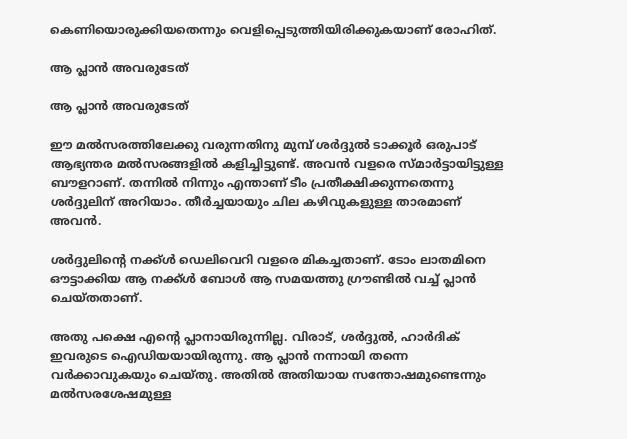കെണിയൊരുക്കിയതെന്നും വെളിപ്പെടുത്തിയിരിക്കുകയാണ് രോഹിത്.

ആ പ്ലാന്‍ അവരുടേത്

ആ പ്ലാന്‍ അവരുടേത്

ഈ മല്‍സരത്തിലേക്കു വരുന്നതിനു മുമ്പ് ശര്‍ദ്ദുല്‍ ടാക്കൂര്‍ ഒരുപാട് ആഭ്യന്തര മല്‍സരങ്ങളില്‍ കളിച്ചിട്ടുണ്ട്. അവന്‍ വളരെ സ്മാര്‍ട്ടായിട്ടുള്ള ബൗളറാണ്. തന്നില്‍ നിന്നും എന്താണ് ടീം പ്രതീക്ഷിക്കുന്നതെന്നു ശര്‍ദ്ദുലിന് അറിയാം. തീര്‍ച്ചയായും ചില കഴിവുകളുള്ള താരമാണ് അവന്‍.

ശര്‍ദ്ദുലിന്റെ നക്ക്ള്‍ ഡെലിവെറി വളരെ മികച്ചതാണ്. ടോം ലാതമിനെ ഔട്ടാക്കിയ ആ നക്ക്ള്‍ ബോള്‍ ആ സമയത്തു ഗ്രൗണ്ടില്‍ വച്ച് പ്ലാന്‍ ചെയ്തതാണ്.

അതു പക്ഷെ എന്റെ പ്ലാനായിരുന്നില്ല. വിരാട്, ശര്‍ദ്ദുല്‍, ഹാര്‍ദിക് ഇവരുടെ ഐഡിയയായിരുന്നു. ആ പ്ലാന്‍ നന്നായി തന്നെ വര്‍ക്കാവുകയും ചെയ്തു. അതില്‍ അതിയായ സന്തോഷമുണ്ടെന്നും മല്‍സരശേഷമുള്ള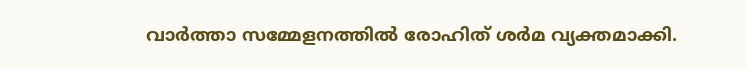വാര്‍ത്താ സമ്മേളനത്തില്‍ രോഹിത് ശര്‍മ വ്യക്തമാക്കി.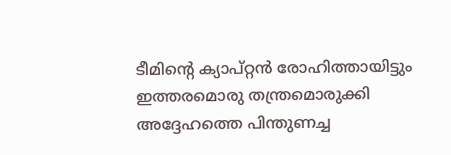ടീമിന്റെ ക്യാപ്റ്റന്‍ രോഹിത്തായിട്ടും ഇത്തരമൊരു തന്ത്രമൊരുക്കി അദ്ദേഹത്തെ പിന്തുണച്ച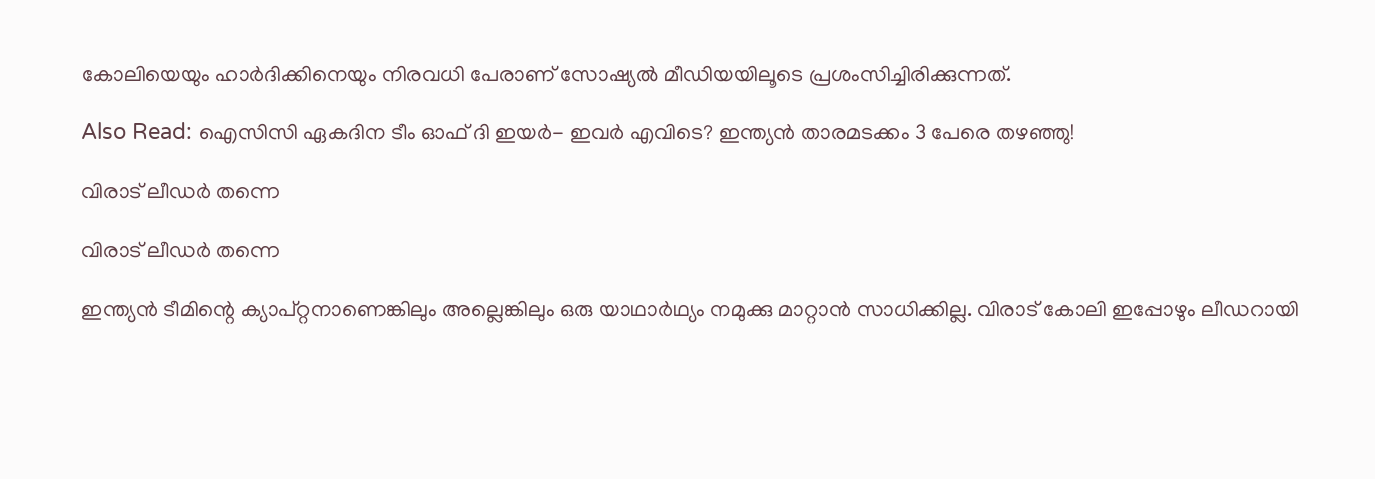കോലിയെയും ഹാര്‍ദിക്കിനെയും നിരവധി പേരാണ് സോഷ്യല്‍ മീഡിയയിലൂടെ പ്രശംസിച്ചിരിക്കുന്നത്.

Also Read: ഐസിസി ഏകദിന ടീം ഓഫ് ദി ഇയര്‍- ഇവര്‍ എവിടെ? ഇന്ത്യന്‍ താരമടക്കം 3 പേരെ തഴഞ്ഞു!

വിരാട് ലീഡര്‍ തന്നെ

വിരാട് ലീഡര്‍ തന്നെ

ഇന്ത്യന്‍ ടീമിന്റെ ക്യാപ്റ്റനാണെങ്കിലും അല്ലെങ്കിലും ഒരു യാഥാര്‍ഥ്യം നമുക്കു മാറ്റാന്‍ സാധിക്കില്ല. വിരാട് കോലി ഇപ്പോഴും ലീഡറായി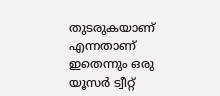തുടരുകയാണ് എന്നതാണ് ഇതെന്നും ഒരു യൂസര്‍ ട്വീറ്റ്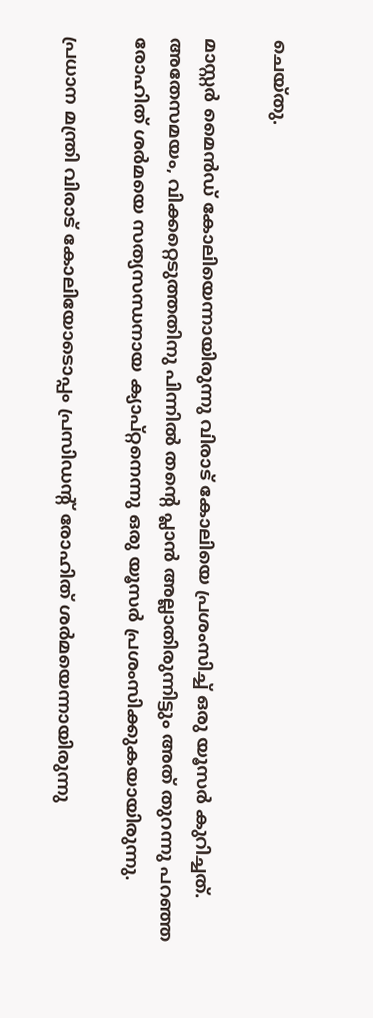ചെയ്തു.

മാസ്റ്റര്‍ മൈന്‍ഡ് കോലിയെന്നായിരുന്നു വിരാട് കോലിയെ പ്രശംസിച്ച് ഒരു യൂസര്‍ കുറിച്ചത്.
അതേസമയം, വിക്കറ്റെടുത്തതിനു പിന്നില്‍ തന്റെ പ്ലാന്‍ അല്ലാതിരുന്നിട്ടും അത് തുറന്നു പറഞ്ഞ രോഹിത് ശര്‍മയെ സത്യസന്ധനായ ക്യാപ്റ്റനെന്നു ഒരു യൂസര്‍ പ്രശംസിക്കുകയായിരുന്നു.

പ്രധാന മന്ത്രി വിരാട് കോലിയോടൊപ്പം പ്രസിഡന്റ് രോഹിത് ശര്‍മയെന്നായിരുന്നു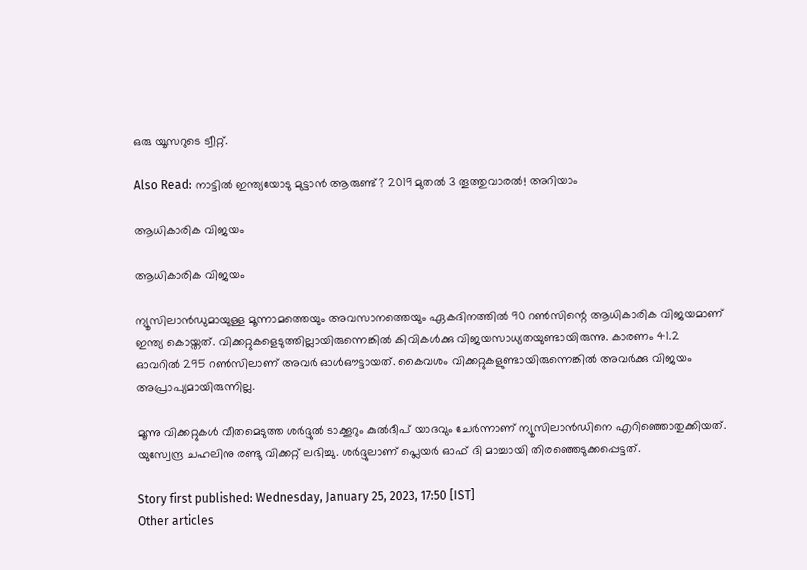ഒരു യൂസറുടെ ട്വീറ്റ്.

Also Read: നാട്ടില്‍ ഇന്ത്യയോടു മുട്ടാന്‍ ആരുണ്ട്? 2019 മുതല്‍ 3 തൂത്തുവാരല്‍! അറിയാം

ആധികാരിക വിജയം

ആധികാരിക വിജയം

ന്യൂസിലാന്‍ഡുമായുള്ള മൂന്നാമത്തെയും അവസാനത്തെയും ഏകദിനത്തില്‍ 90 റണ്‍സിന്റെ ആധികാരിക വിജയമാണ് ഇന്ത്യ കൊയ്തത്. വിക്കറ്റുകളെടുത്തില്ലായിരുന്നെങ്കില്‍ കിവികള്‍ക്കു വിജയസാധ്യതയുണ്ടായിരുന്നു. കാരണം 41.2 ഓവറില്‍ 295 റണ്‍സിലാണ് അവര്‍ ഓള്‍ഔട്ടായത്. കൈവശം വിക്കറ്റുകളുണ്ടായിരുന്നെങ്കില്‍ അവര്‍ക്കു വിജയം അപ്രാപ്യമായിരുന്നില്ല.

മൂന്നു വിക്കറ്റുകള്‍ വീതമെടുത്ത ശര്‍ദ്ദുല്‍ ടാക്കൂറും കുല്‍ദീപ് യാദവും ചേര്‍ന്നാണ് ന്യൂസിലാന്‍ഡിനെ എറിഞ്ഞൊതുക്കിയത്. യുസ്വേന്ദ്ര ചഹലിനു രണ്ടു വിക്കറ്റ് ലഭിച്ചു. ശര്‍ദ്ദുലാണ് പ്ലെയര്‍ ഓഫ് ദി മാച്ചായി തിരഞ്ഞെടുക്കപ്പെട്ടത്.

Story first published: Wednesday, January 25, 2023, 17:50 [IST]
Other articles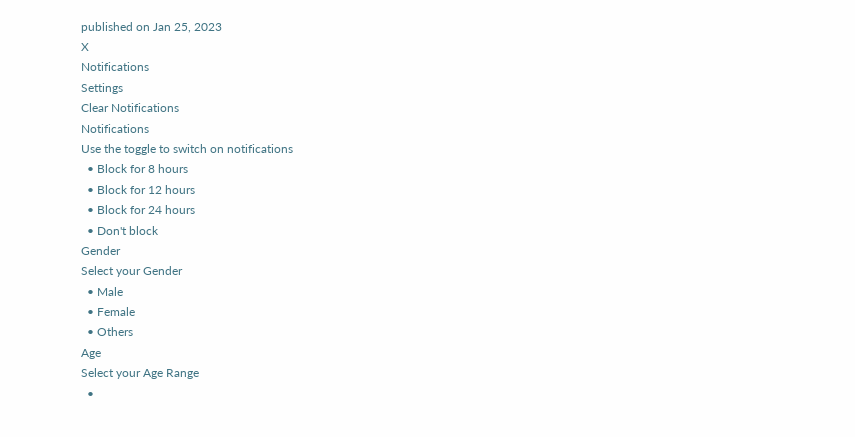published on Jan 25, 2023
X
Notifications
Settings
Clear Notifications
Notifications
Use the toggle to switch on notifications
  • Block for 8 hours
  • Block for 12 hours
  • Block for 24 hours
  • Don't block
Gender
Select your Gender
  • Male
  • Female
  • Others
Age
Select your Age Range
  •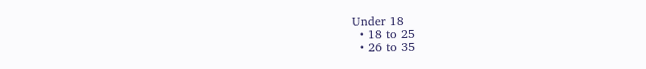Under 18
  • 18 to 25
  • 26 to 35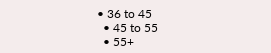• 36 to 45
  • 45 to 55
  • 55+